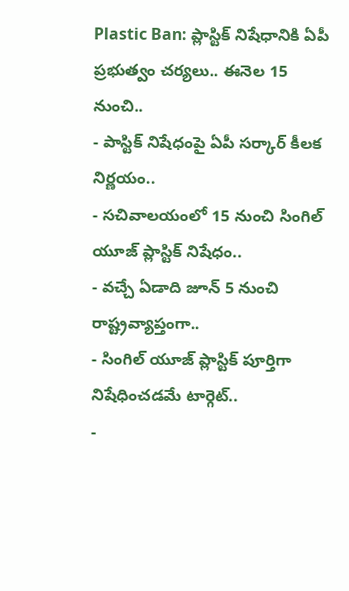Plastic Ban: ప్లాస్టిక్ నిషేధానికి ఏపీ ప్రభుత్వం చర్యలు.. ఈనెల 15 నుంచి..
- పాస్టిక్ నిషేధంపై ఏపీ సర్కార్ కీలక నిర్ణయం..
- సచివాలయంలో 15 నుంచి సింగిల్ యూజ్ ప్లాస్టిక్ నిషేధం..
- వచ్చే ఏడాది జూన్ 5 నుంచి రాష్ట్రవ్యాప్తంగా..
- సింగిల్ యూజ్ ప్లాస్టిక్ పూర్తిగా నిషేధించడమే టార్గెట్..
-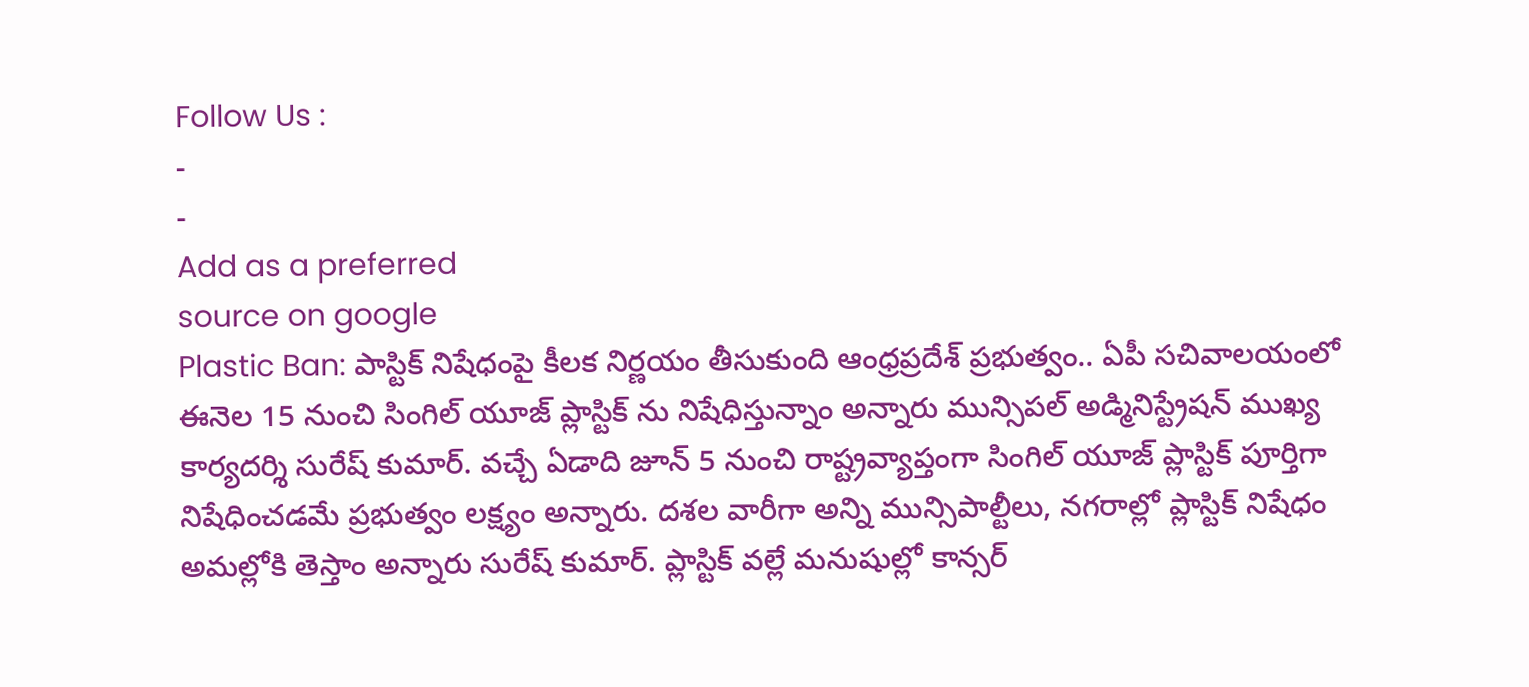Follow Us :
-
-
Add as a preferred
source on google
Plastic Ban: పాస్టిక్ నిషేధంపై కీలక నిర్ణయం తీసుకుంది ఆంధ్రప్రదేశ్ ప్రభుత్వం.. ఏపీ సచివాలయంలో ఈనెల 15 నుంచి సింగిల్ యూజ్ ప్లాస్టిక్ ను నిషేధిస్తున్నాం అన్నారు మున్సిపల్ అడ్మినిస్ట్రేషన్ ముఖ్య కార్యదర్శి సురేష్ కుమార్. వచ్చే ఏడాది జూన్ 5 నుంచి రాష్ట్రవ్యాప్తంగా సింగిల్ యూజ్ ప్లాస్టిక్ పూర్తిగా నిషేధించడమే ప్రభుత్వం లక్ష్యం అన్నారు. దశల వారీగా అన్ని మున్సిపాల్టీలు, నగరాల్లో ప్లాస్టిక్ నిషేధం అమల్లోకి తెస్తాం అన్నారు సురేష్ కుమార్. ప్లాస్టిక్ వల్లే మనుషుల్లో కాన్సర్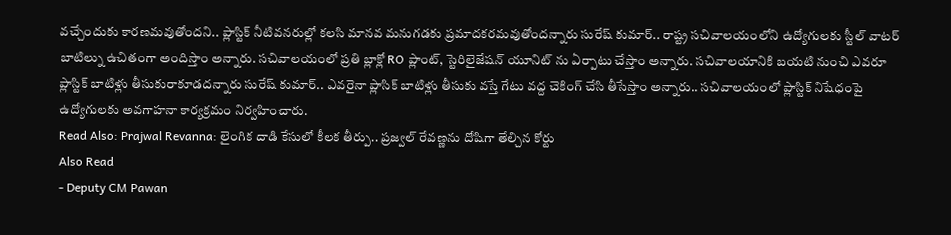వచ్చేందుకు కారణమవుతోందని.. ప్లాస్టిక్ నీటివనరుల్లో కలసి మానవ మనుగడకు ప్రమాదకరమవుతోందన్నారు సురేష్ కుమార్.. రాష్ట్ర సచివాలయంలోని ఉద్యోగులకు స్టీల్ వాటర్ బాటిల్ను ఉచితంగా అందిస్తాం అన్నారు. సచివాలయంలో ప్రతి బ్లాక్లో RO ప్లాంట్, స్టెరిలైజేషన్ యూనిట్ ను ఏర్పాటు చేస్తాం అన్నారు. సచివాలయానికి బయటి నుంచి ఎవరూ ప్లాస్టిక్ బాటిళ్లు తీసుకురాకూడదన్నారు సురేష్ కుమార్.. ఎవరైనా ప్లాసిక్ బాటిళ్లు తీసుకు వస్తే గేటు వద్ద చెకింగ్ చేసి తీసేస్తాం అన్నారు.. సచివాలయంలో ప్లాస్టిక్ నిషేధంపై ఉద్యోగులకు అవగాహనా కార్యక్రమం నిర్వహించారు.
Read Also: Prajwal Revanna: లైంగిక దాడి కేసులో కీలక తీర్పు.. ప్రజ్వల్ రేవణ్ణను దోషిగా తేల్చిన కోర్టు
Also Read
- Deputy CM Pawan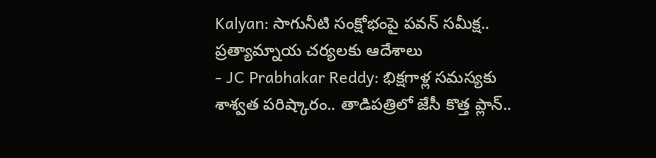Kalyan: సాగునీటి సంక్షోభంపై పవన్ సమీక్ష.. ప్రత్యామ్నాయ చర్యలకు ఆదేశాలు
- JC Prabhakar Reddy: భిక్షగాళ్ల సమస్యకు శాశ్వత పరిష్కారం.. తాడిపత్రిలో జేసీ కొత్త ప్లాన్..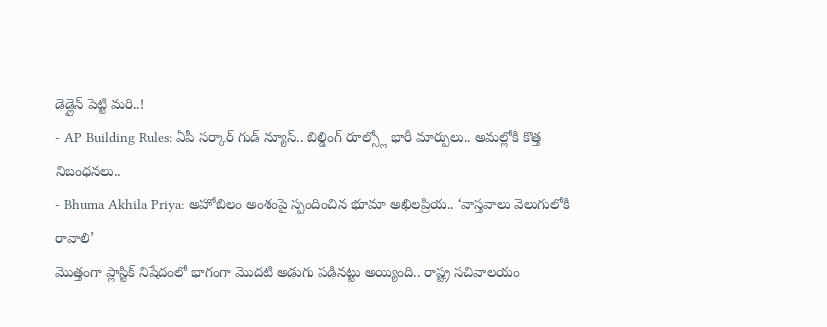డెడ్లైన్ పెట్టి మరి..!
- AP Building Rules: ఏపీ సర్కార్ గుడ్ న్యూస్.. బిల్డింగ్ రూల్స్లో భారీ మార్పులు.. అమల్లోకి కొత్త నిబంధనలు..
- Bhuma Akhila Priya: అహోబిలం అంశంపై స్పందించిన భూమా అఖిలప్రియ.. ‘వాస్తవాలు వెలుగులోకి రావాలి’
మొత్తంగా ప్లాస్టిక్ నిషేదంలో భాగంగా మొదటి అడుగు పడినట్టు అయ్యింది.. రాష్ట్ర సచివాలయం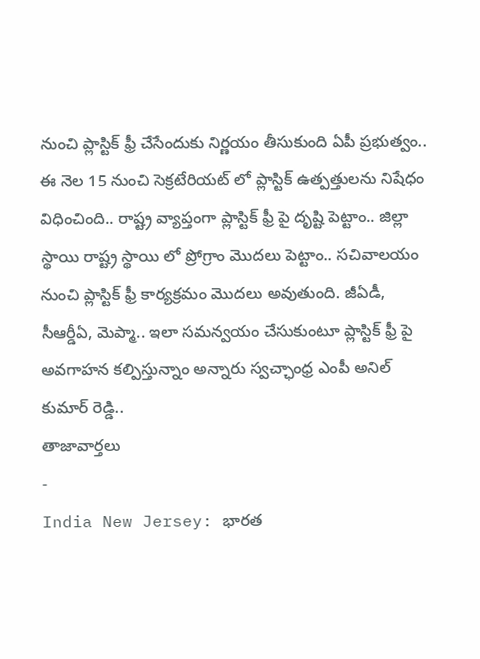నుంచి ప్లాస్టిక్ ఫ్రీ చేసేందుకు నిర్ణయం తీసుకుంది ఏపీ ప్రభుత్వం.. ఈ నెల 15 నుంచి సెక్రటేరియట్ లో ప్లాస్టిక్ ఉత్పత్తులను నిషేధం విధించింది.. రాష్ట్ర వ్యాప్తంగా ప్లాస్టిక్ ఫ్రీ పై దృష్టి పెట్టాం.. జిల్లా స్థాయి రాష్ట్ర స్థాయి లో ప్రోగ్రాం మొదలు పెట్టాం.. సచివాలయం నుంచి ప్లాస్టిక్ ఫ్రీ కార్యక్రమం మొదలు అవుతుంది. జీఏడీ, సీఆర్డీఏ, మెప్మా.. ఇలా సమన్వయం చేసుకుంటూ ప్లాస్టిక్ ఫ్రీ పై అవగాహన కల్పిస్తున్నాం అన్నారు స్వచ్ఛాంధ్ర ఎంపీ అనిల్ కుమార్ రెడ్డి..
తాజావార్తలు
-
India New Jersey: భారత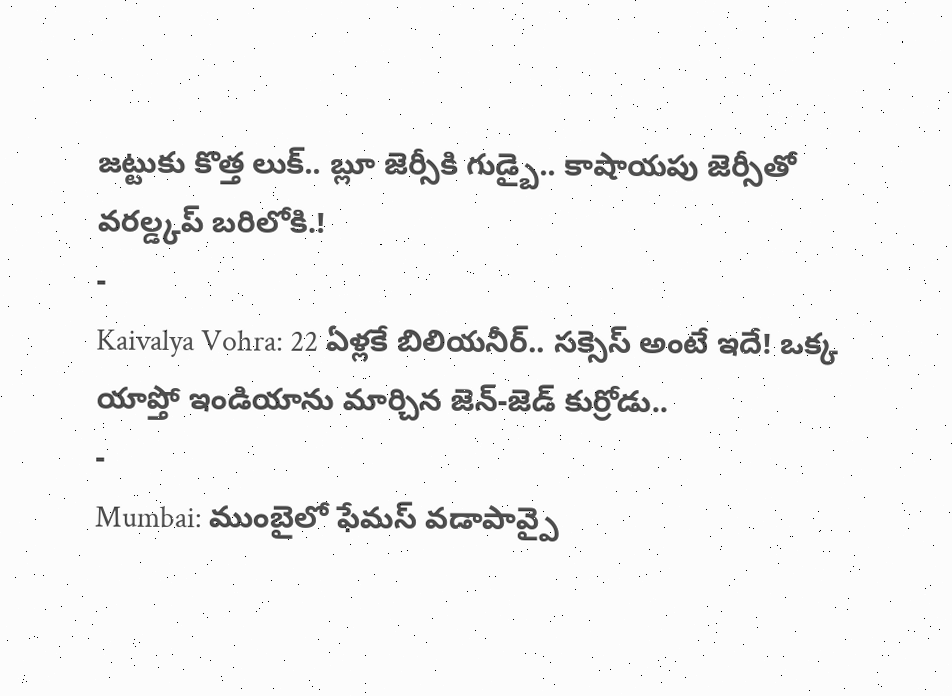జట్టుకు కొత్త లుక్.. బ్లూ జెర్సీకి గుడ్బై.. కాషాయపు జెర్సీతో వరల్డ్కప్ బరిలోకి.!
-
Kaivalya Vohra: 22 ఏళ్లకే బిలియనీర్.. సక్సెస్ అంటే ఇదే! ఒక్క యాప్తో ఇండియాను మార్చిన జెన్-జెడ్ కుర్రోడు..
-
Mumbai: ముంబైలో ఫేమస్ వడాపావ్పై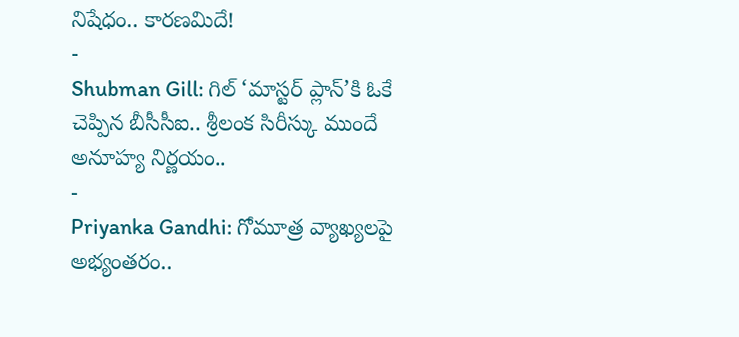నిషేధం.. కారణమిదే!
-
Shubman Gill: గిల్ ‘మాస్టర్ ప్లాన్’కి ఓకే చెప్పిన బీసీసీఐ.. శ్రీలంక సిరీస్కు ముందే అనూహ్య నిర్ణయం..
-
Priyanka Gandhi: గోమూత్ర వ్యాఖ్యలపై అభ్యంతరం..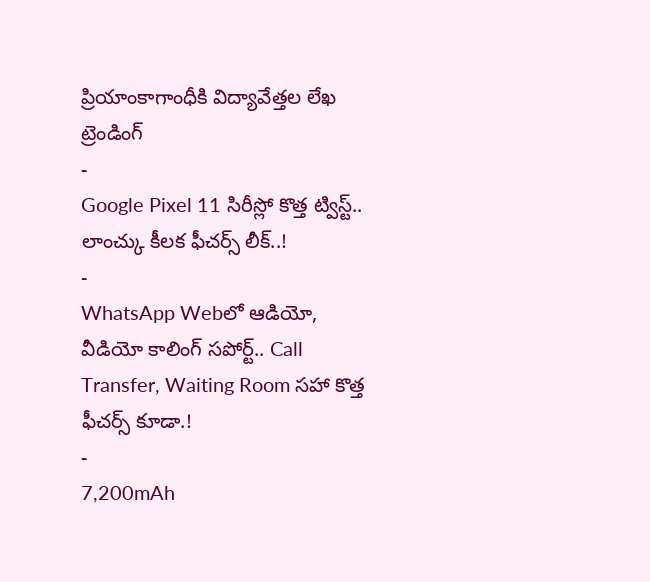ప్రియాంకాగాంధీకి విద్యావేత్తల లేఖ
ట్రెండింగ్
-
Google Pixel 11 సిరీస్లో కొత్త ట్విస్ట్.. లాంచ్కు కీలక ఫీచర్స్ లీక్..!
-
WhatsApp Webలో ఆడియో, వీడియో కాలింగ్ సపోర్ట్.. Call Transfer, Waiting Room సహా కొత్త ఫీచర్స్ కూడా.!
-
7,200mAh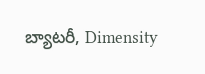బ్యాటరీ, Dimensity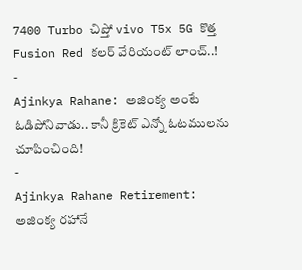7400 Turbo చిప్తో vivo T5x 5G కొత్త Fusion Red కలర్ వేరియంట్ లాంచ్..!
-
Ajinkya Rahane: అజింక్య అంటే ఓడిపోనివాడు.. కానీ క్రికెట్ ఎన్నో ఓటములను చూపించింది!
-
Ajinkya Rahane Retirement: అజింక్య రహానే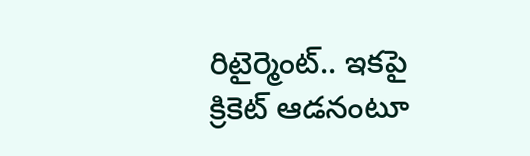రిటైర్మెంట్.. ఇకపై క్రికెట్ ఆడనంటూ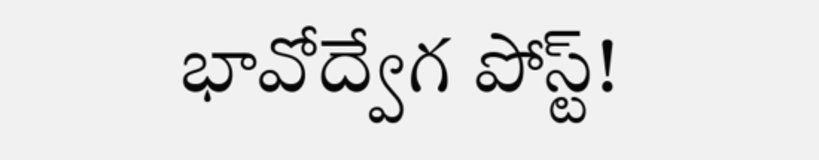భావోద్వేగ పోస్ట్!